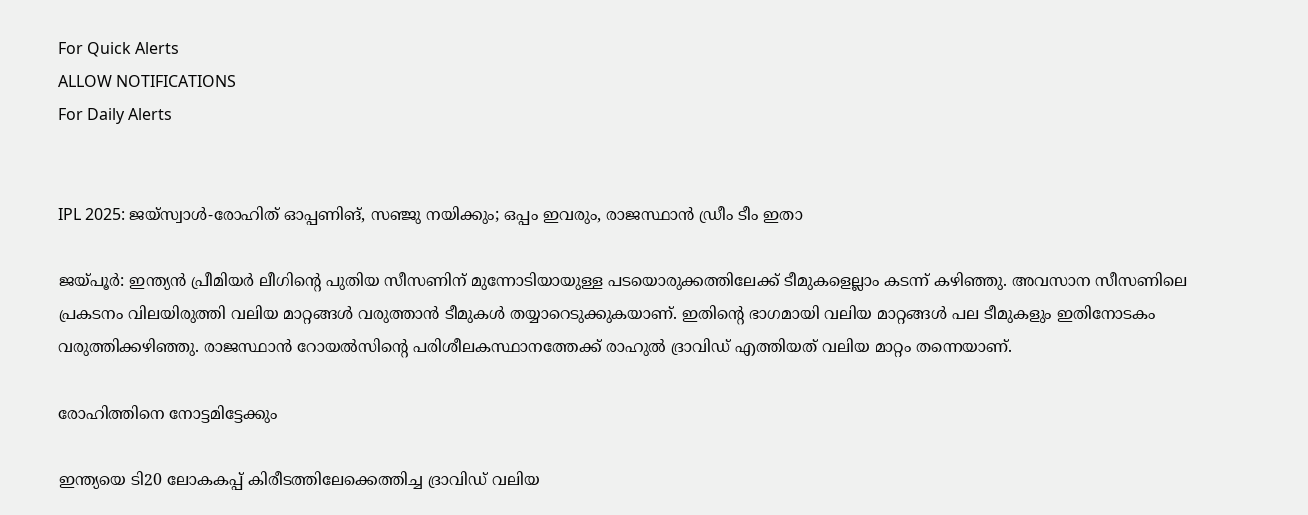For Quick Alerts
ALLOW NOTIFICATIONS
For Daily Alerts


IPL 2025: ജയ്‌സ്വാള്‍-രോഹിത് ഓപ്പണിങ്, സഞ്ജു നയിക്കും; ഒപ്പം ഇവരും, രാജസ്ഥാന്‍ ഡ്രീം ടീം ഇതാ

ജയ്പൂര്‍: ഇന്ത്യന്‍ പ്രീമിയര്‍ ലീഗിന്റെ പുതിയ സീസണിന് മുന്നോടിയായുള്ള പടയൊരുക്കത്തിലേക്ക് ടീമുകളെല്ലാം കടന്ന് കഴിഞ്ഞു. അവസാന സീസണിലെ പ്രകടനം വിലയിരുത്തി വലിയ മാറ്റങ്ങള്‍ വരുത്താന്‍ ടീമുകള്‍ തയ്യാറെടുക്കുകയാണ്. ഇതിന്റെ ഭാഗമായി വലിയ മാറ്റങ്ങള്‍ പല ടീമുകളും ഇതിനോടകം വരുത്തിക്കഴിഞ്ഞു. രാജസ്ഥാന്‍ റോയല്‍സിന്റെ പരിശീലകസ്ഥാനത്തേക്ക് രാഹുല്‍ ദ്രാവിഡ് എത്തിയത് വലിയ മാറ്റം തന്നെയാണ്.

രോഹിത്തിനെ നോട്ടമിട്ടേക്കും

ഇന്ത്യയെ ടി20 ലോകകപ്പ് കിരീടത്തിലേക്കെത്തിച്ച ദ്രാവിഡ് വലിയ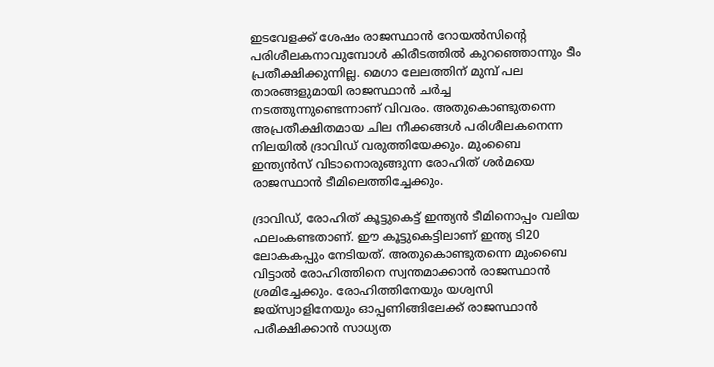ഇടവേളക്ക് ശേഷം രാജസ്ഥാന്‍ റോയല്‍സിന്റെ പരിശീലകനാവുമ്പോള്‍ കിരീടത്തില്‍ കുറഞ്ഞൊന്നും ടീം പ്രതീക്ഷിക്കുന്നില്ല. മെഗാ ലേലത്തിന് മുമ്പ് പല താരങ്ങളുമായി രാജസ്ഥാന്‍ ചര്‍ച്ച നടത്തുന്നുണ്ടെന്നാണ് വിവരം. അതുകൊണ്ടുതന്നെ അപ്രതീക്ഷിതമായ ചില നീക്കങ്ങള്‍ പരിശീലകനെന്ന നിലയില്‍ ദ്രാവിഡ് വരുത്തിയേക്കും. മുംബൈ ഇന്ത്യന്‍സ് വിടാനൊരുങ്ങുന്ന രോഹിത് ശര്‍മയെ രാജസ്ഥാന്‍ ടീമിലെത്തിച്ചേക്കും.

ദ്രാവിഡ്, രോഹിത് കൂട്ടുകെട്ട് ഇന്ത്യന്‍ ടീമിനൊപ്പം വലിയ ഫലംകണ്ടതാണ്. ഈ കൂട്ടുകെട്ടിലാണ് ഇന്ത്യ ടി20 ലോകകപ്പും നേടിയത്. അതുകൊണ്ടുതന്നെ മുംബൈ വിട്ടാല്‍ രോഹിത്തിനെ സ്വന്തമാക്കാന്‍ രാജസ്ഥാന്‍ ശ്രമിച്ചേക്കും. രോഹിത്തിനേയും യശ്വസി ജയ്‌സ്വാളിനേയും ഓപ്പണിങ്ങിലേക്ക് രാജസ്ഥാന്‍ പരീക്ഷിക്കാന്‍ സാധ്യത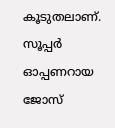കൂടുതലാണ്. സൂപ്പര്‍ ഓപ്പണറായ ജോസ്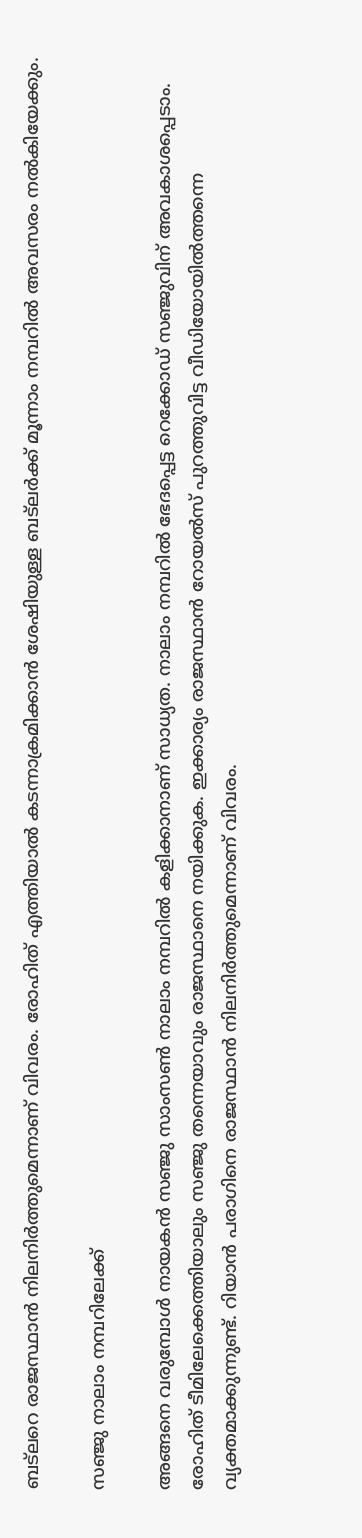ബട്‌ലറെ രാജസ്ഥാന്‍ നിലനിര്‍ത്തുമെന്നാണ് വിവരം. രോഹിത് എത്തിയാല്‍ കടന്നാക്രമിക്കാന്‍ ശേഷിയുള്ള ബട്‌ലര്‍ക്ക് മൂന്നാം നമ്പറില്‍ അവസരം നല്‍കിയേക്കും.

സഞ്ജു നാലാം നമ്പറിലേക്ക്

അങ്ങനെ വരുമ്പോള്‍ നായകന്‍ സഞ്ജു സാംസണ്‍ നാലാം നമ്പറില്‍ കളിക്കാനാണ് സാധ്യത. നാലാം നമ്പറില്‍ ഭേദപ്പെട്ട റെക്കോഡ് സഞ്ജുവിന് അവകാശപ്പെടാം. രോഹിത് ടീമിലേക്കെത്തിയാലും സഞ്ജു തന്നെയാവും രാജസ്ഥാനെ നയിക്കുക. ഇക്കാര്യം രാജസ്ഥാന്‍ റോയല്‍സ് പുറത്തുവിട്ട വീഡിയോയില്‍ത്തന്നെ വ്യക്തമാക്കുന്നുണ്ട്. റിയാന്‍ പരാഗിനെ രാജസ്ഥാന്‍ നിലനിര്‍ത്തുമെന്നാണ് വിവരം.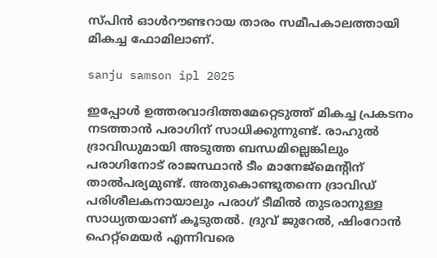സ്പിന്‍ ഓള്‍റൗണ്ടറായ താരം സമീപകാലത്തായി മികച്ച ഫോമിലാണ്.

sanju samson ipl 2025

ഇപ്പോള്‍ ഉത്തരവാദിത്തമേറ്റെടുത്ത് മികച്ച പ്രകടനം നടത്താന്‍ പരാഗിന് സാധിക്കുന്നുണ്ട്. രാഹുല്‍ ദ്രാവിഡുമായി അടുത്ത ബന്ധമില്ലെങ്കിലും പരാഗിനോട് രാജസ്ഥാന്‍ ടീം മാനേജ്‌മെന്റിന് താല്‍പര്യമുണ്ട്. അതുകൊണ്ടുതന്നെ ദ്രാവിഡ് പരിശീലകനായാലും പരാഗ് ടീമില്‍ തുടരാനുള്ള സാധ്യതയാണ് കൂടുതല്‍. ദ്രുവ് ജുറേല്‍, ഷിംറോന്‍ ഹെറ്റ്‌മെയര്‍ എന്നിവരെ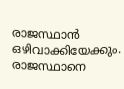രാജസ്ഥാന്‍ ഒഴിവാക്കിയേക്കും. രാജസ്ഥാനെ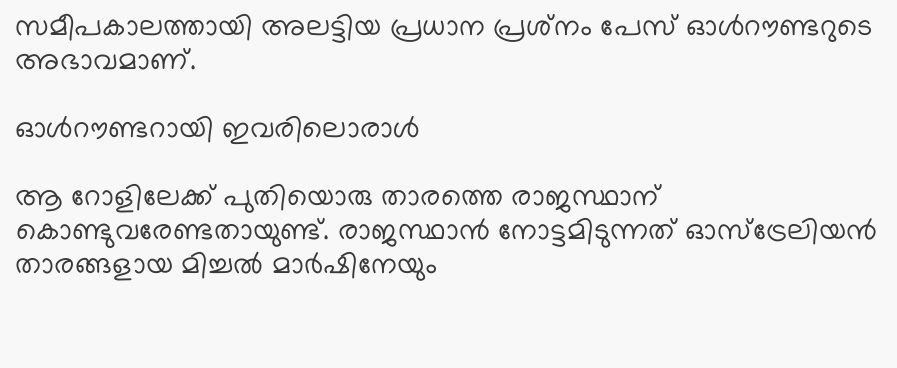സമീപകാലത്തായി അലട്ടിയ പ്രധാന പ്രശ്‌നം പേസ് ഓള്‍റൗണ്ടറുടെ അഭാവമാണ്.

ഓള്‍റൗണ്ടറായി ഇവരിലൊരാള്‍

ആ റോളിലേക്ക് പുതിയൊരു താരത്തെ രാജസ്ഥാന് കൊണ്ടുവരേണ്ടതായുണ്ട്. രാജസ്ഥാന്‍ നോട്ടമിടുന്നത് ഓസ്‌ട്രേലിയന്‍ താരങ്ങളായ മിച്ചല്‍ മാര്‍ഷിനേയും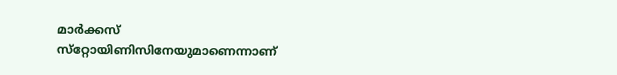മാര്‍ക്കസ് സ്‌റ്റോയിണിസിനേയുമാണെന്നാണ്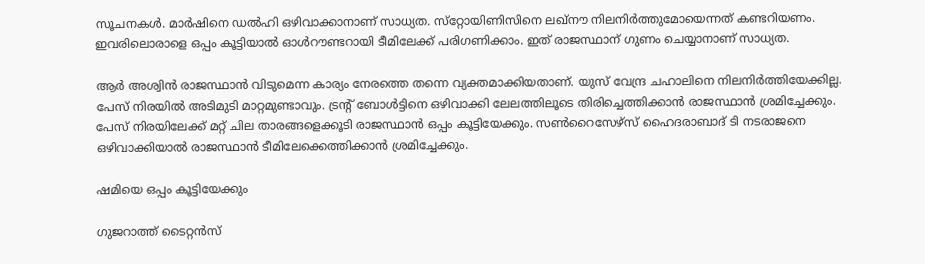സൂചനകള്‍. മാര്‍ഷിനെ ഡല്‍ഹി ഒഴിവാക്കാനാണ് സാധ്യത. സ്‌റ്റോയിണിസിനെ ലഖ്‌നൗ നിലനിര്‍ത്തുമോയെന്നത് കണ്ടറിയണം. ഇവരിലൊരാളെ ഒപ്പം കൂട്ടിയാല്‍ ഓള്‍റൗണ്ടറായി ടീമിലേക്ക് പരിഗണിക്കാം. ഇത് രാജസ്ഥാന് ഗുണം ചെയ്യാനാണ് സാധ്യത.

ആര്‍ അശ്വിന്‍ രാജസ്ഥാന്‍ വിടുമെന്ന കാര്യം നേരത്തെ തന്നെ വ്യക്തമാക്കിയതാണ്. യുസ് വേന്ദ്ര ചഹാലിനെ നിലനിര്‍ത്തിയേക്കില്ല. പേസ് നിരയില്‍ അടിമുടി മാറ്റമുണ്ടാവും. ട്രന്റ് ബോള്‍ട്ടിനെ ഒഴിവാക്കി ലേലത്തിലൂടെ തിരിച്ചെത്തിക്കാന്‍ രാജസ്ഥാന്‍ ശ്രമിച്ചേക്കും. പേസ് നിരയിലേക്ക് മറ്റ് ചില താരങ്ങളെക്കൂടി രാജസ്ഥാന്‍ ഒപ്പം കൂട്ടിയേക്കും. സണ്‍റൈസേഴ്‌സ് ഹൈദരാബാദ് ടി നടരാജനെ ഒഴിവാക്കിയാല്‍ രാജസ്ഥാന്‍ ടീമിലേക്കെത്തിക്കാന്‍ ശ്രമിച്ചേക്കും.

ഷമിയെ ഒപ്പം കൂട്ടിയേക്കും

ഗുജറാത്ത് ടൈറ്റന്‍സ്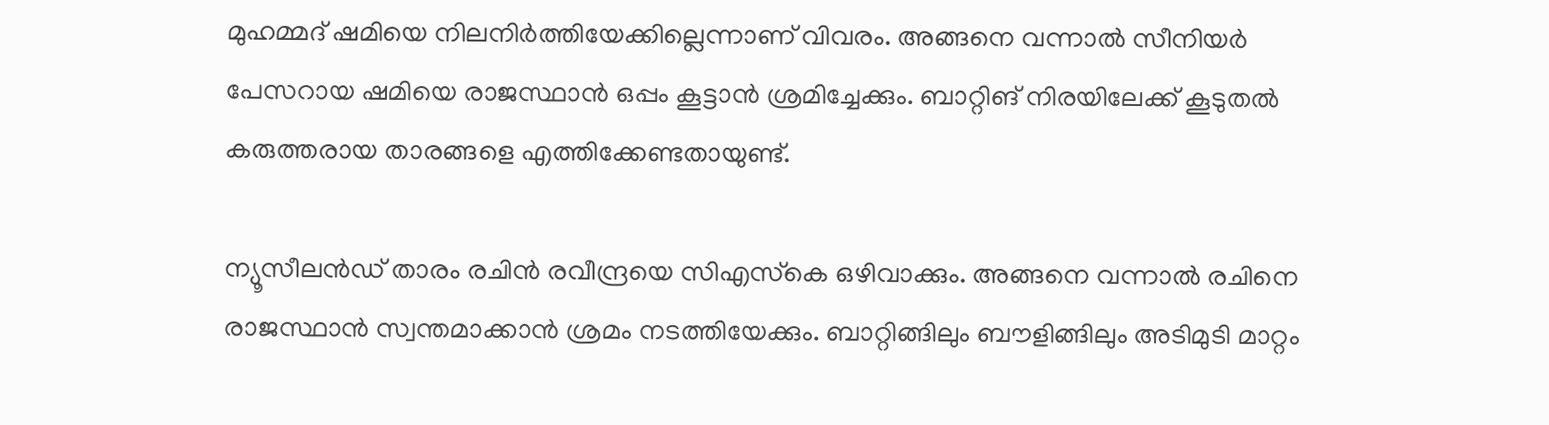മുഹമ്മദ് ഷമിയെ നിലനിര്‍ത്തിയേക്കില്ലെന്നാണ് വിവരം. അങ്ങനെ വന്നാല്‍ സീനിയര്‍ പേസറായ ഷമിയെ രാജസ്ഥാന്‍ ഒപ്പം കൂട്ടാന്‍ ശ്രമിച്ചേക്കും. ബാറ്റിങ് നിരയിലേക്ക് കൂടുതല്‍ കരുത്തരായ താരങ്ങളെ എത്തിക്കേണ്ടതായുണ്ട്.

ന്യൂസീലന്‍ഡ് താരം രചിന്‍ രവീന്ദ്രയെ സിഎസ്‌കെ ഒഴിവാക്കും. അങ്ങനെ വന്നാല്‍ രചിനെ രാജസ്ഥാന്‍ സ്വന്തമാക്കാന്‍ ശ്രമം നടത്തിയേക്കും. ബാറ്റിങ്ങിലും ബൗളിങ്ങിലും അടിമുടി മാറ്റം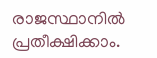രാജസ്ഥാനില്‍ പ്രതീക്ഷിക്കാം.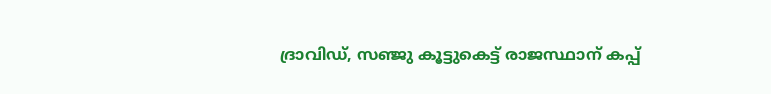ദ്രാവിഡ്, സഞ്ജു കൂട്ടുകെട്ട് രാജസ്ഥാന് കപ്പ്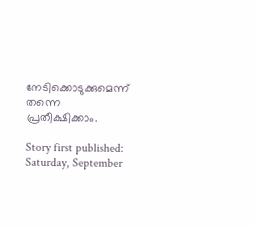നേടിക്കൊടുക്കുമെന്ന് തന്നെ പ്രതീക്ഷിക്കാം.

Story first published: Saturday, September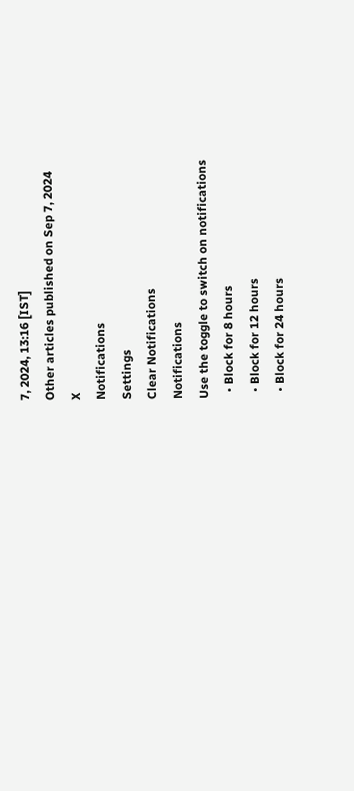7, 2024, 13:16 [IST]
Other articles published on Sep 7, 2024
X
Notifications
Settings
Clear Notifications
Notifications
Use the toggle to switch on notifications
  • Block for 8 hours
  • Block for 12 hours
  • Block for 24 hours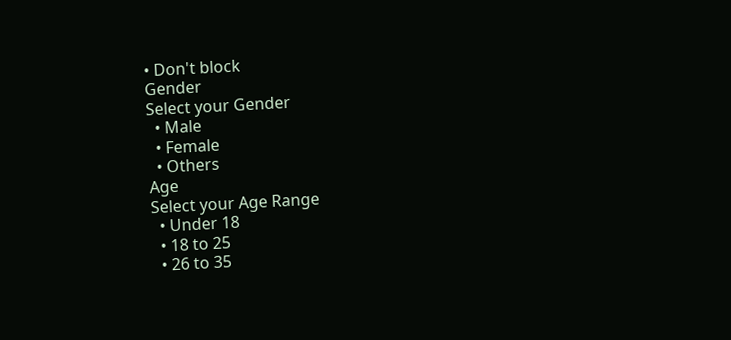• Don't block
Gender
Select your Gender
  • Male
  • Female
  • Others
Age
Select your Age Range
  • Under 18
  • 18 to 25
  • 26 to 35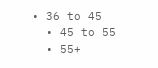• 36 to 45
  • 45 to 55
  • 55+